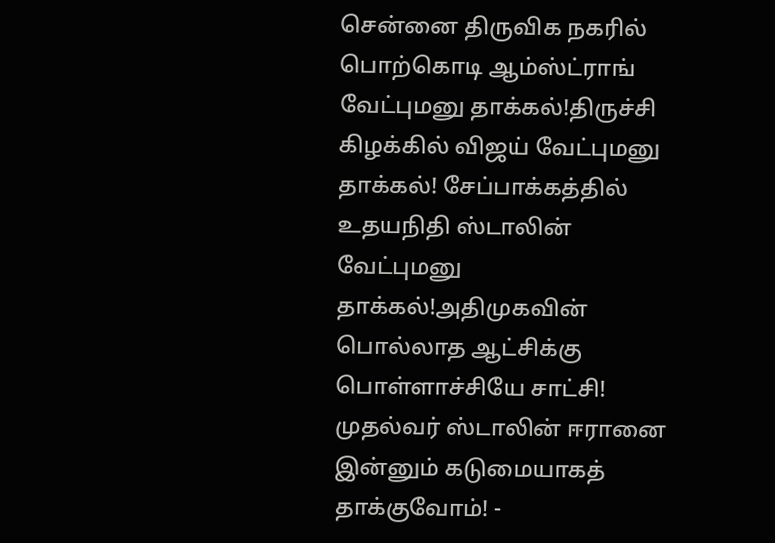சென்னை திருவிக நகரில் பொற்கொடி ஆம்ஸ்ட்ராங் வேட்புமனு தாக்கல்!திருச்சி கிழக்கில் விஜய் வேட்புமனு தாக்கல்! சேப்பாக்கத்தில் உதயநிதி ஸ்டாலின் வேட்புமனு தாக்கல்!அதிமுகவின் பொல்லாத ஆட்சிக்கு பொள்ளாச்சியே சாட்சி! முதல்வர் ஸ்டாலின் ஈரானை இன்னும் கடுமையாகத் தாக்குவோம்! -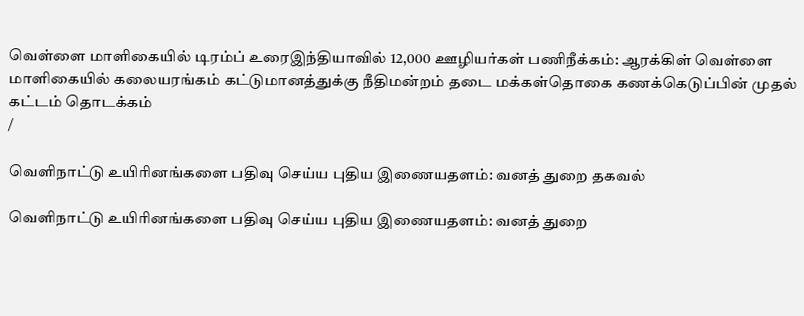வெள்ளை மாளிகையில் டிரம்ப் உரைஇந்தியாவில் 12,000 ஊழியர்கள் பணிநீக்கம்: ஆரக்கிள் வெள்ளை மாளிகையில் கலையரங்கம் கட்டுமானத்துக்கு நீதிமன்றம் தடை மக்கள்தொகை கணக்கெடுப்பின் முதல் கட்டம் தொடக்கம்
/

வெளிநாட்டு உயிரினங்களை பதிவு செய்ய புதிய இணையதளம்: வனத் துறை தகவல்

வெளிநாட்டு உயிரினங்களை பதிவு செய்ய புதிய இணையதளம்: வனத் துறை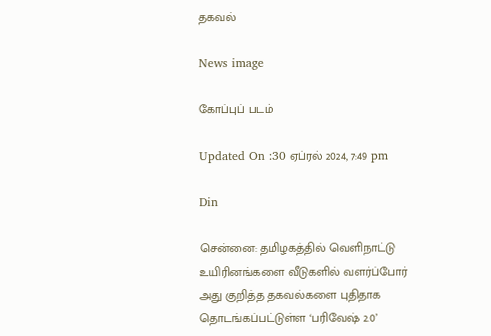தகவல்

News image

கோப்புப் படம்

Updated On :30 ஏப்ரல் 2024, 7:49 pm

Din

சென்னை: தமிழகத்தில் வெளிநாட்டு உயிரினங்களை வீடுகளில் வளர்ப்போர் அது குறித்த தகவல்களை புதிதாக தொடங்கப்பட்டுள்ள ‘பரிவேஷ் 2.0’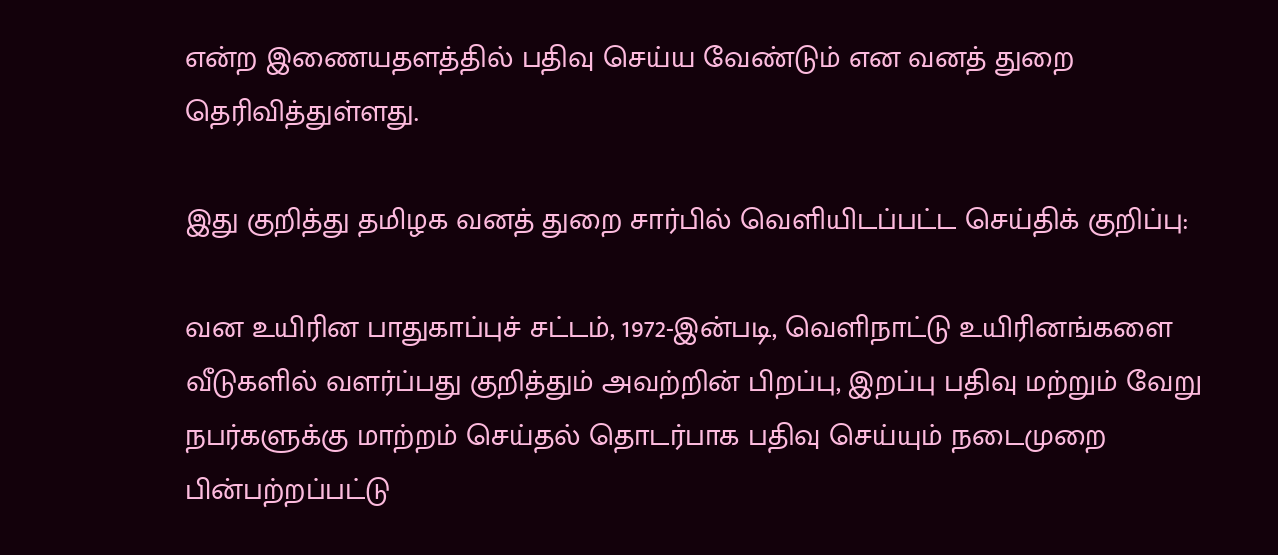என்ற இணையதளத்தில் பதிவு செய்ய வேண்டும் என வனத் துறை தெரிவித்துள்ளது.

இது குறித்து தமிழக வனத் துறை சார்பில் வெளியிடப்பட்ட செய்திக் குறிப்பு:

வன உயிரின பாதுகாப்புச் சட்டம், 1972-இன்படி, வெளிநாட்டு உயிரினங்களை வீடுகளில் வளர்ப்பது குறித்தும் அவற்றின் பிறப்பு, இறப்பு பதிவு மற்றும் வேறு நபர்களுக்கு மாற்றம் செய்தல் தொடர்பாக பதிவு செய்யும் நடைமுறை பின்பற்றப்பட்டு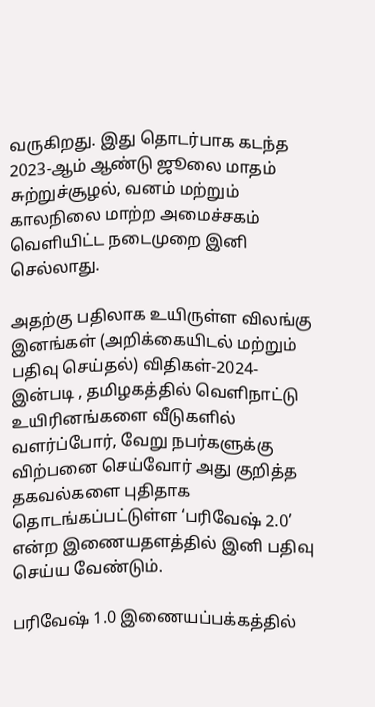வருகிறது. இது தொடர்பாக கடந்த 2023-ஆம் ஆண்டு ஜூலை மாதம் சுற்றுச்சூழல், வனம் மற்றும் காலநிலை மாற்ற அமைச்சகம் வெளியிட்ட நடைமுறை இனி செல்லாது.

அதற்கு பதிலாக உயிருள்ள விலங்கு இனங்கள் (அறிக்கையிடல் மற்றும் பதிவு செய்தல்) விதிகள்-2024-இன்படி , தமிழகத்தில் வெளிநாட்டு உயிரினங்களை வீடுகளில் வளர்ப்போர், வேறு நபர்களுக்கு விற்பனை செய்வோர் அது குறித்த தகவல்களை புதிதாக தொடங்கப்பட்டுள்ள ‘பரிவேஷ் 2.0’ என்ற இணையதளத்தில் இனி பதிவு செய்ய வேண்டும்.

பரிவேஷ் 1.0 இணையப்பக்கத்தில்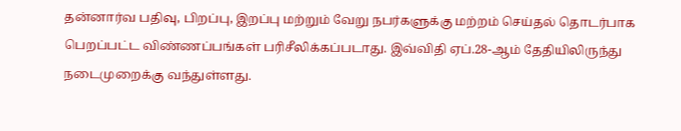தன்னார்வ பதிவு, பிறப்பு, இறப்பு மற்றும் வேறு நபர்களுக்கு மற்றம் செய்தல் தொடர்பாக பெறப்பட்ட விண்ணப்பங்கள் பரிசீலிக்கப்படாது. இவ்விதி ஏப்.28-ஆம் தேதியிலிருந்து நடைமுறைக்கு வந்துள்ளது.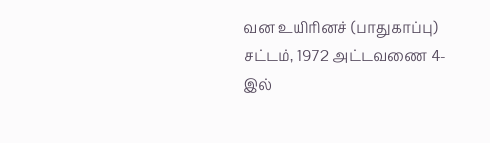வன உயிரினச் (பாதுகாப்பு) சட்டம், 1972 அட்டவணை 4-இல்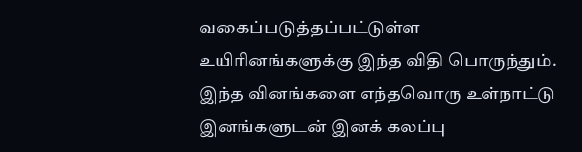வகைப்படுத்தப்பட்டுள்ள உயிரினங்களுக்கு இந்த விதி பொருந்தும். இந்த வினங்களை எந்தவொரு உள்நாட்டு இனங்களுடன் இனக் கலப்பு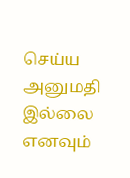செய்ய அனுமதி இல்லை எனவும்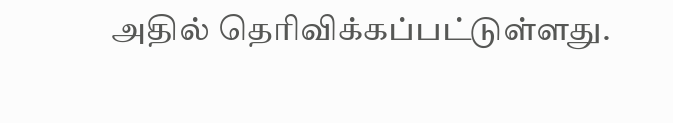அதில் தெரிவிக்கப்பட்டுள்ளது.